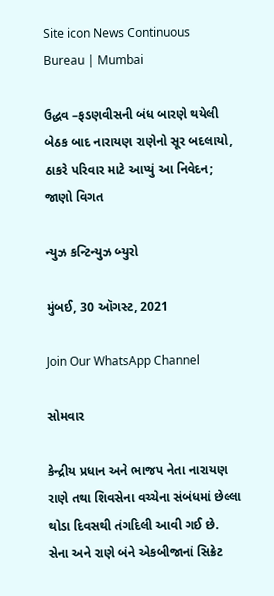Site icon News Continuous Bureau | Mumbai

ઉદ્ધવ –ફડણવીસની બંધ બારણે થયેલી બેઠક બાદ નારાયણ રાણેનો સૂર બદલાયો, ઠાકરે પરિવાર માટે આપ્યું આ નિવેદન; જાણો વિગત

ન્યુઝ કન્ટિન્યુઝ બ્યુરો

મુંબઈ, 30 ઑગસ્ટ, 2021

Join Our WhatsApp Channel

સોમવાર

કેન્દ્રીય પ્રધાન અને ભાજપ નેતા નારાયણ રાણે તથા શિવસેના વચ્ચેના સંબંધમાં છેલ્લા થોડા દિવસથી તંગદિલી આવી ગઈ છે. સેના અને રાણે બંને એકબીજાનાં સિક્રેટ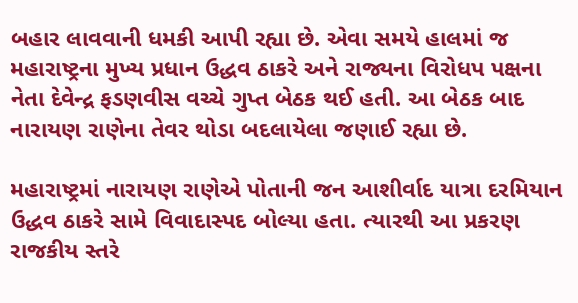બહાર લાવવાની ધમકી આપી રહ્યા છે. એવા સમયે હાલમાં જ મહારાષ્ટ્રના મુખ્ય પ્રધાન ઉદ્ધવ ઠાકરે અને રાજ્યના વિરોધપ પક્ષના નેતા દેવેન્દ્ર ફડણવીસ વચ્ચે ગુપ્ત બેઠક થઈ હતી. આ બેઠક બાદ નારાયણ રાણેના તેવર થોડા બદલાયેલા જણાઈ રહ્યા છે.

મહારાષ્ટ્રમાં નારાયણ રાણેએ પોતાની જન આશીર્વાદ યાત્રા દરમિયાન ઉદ્ધવ ઠાકરે સામે વિવાદાસ્પદ બોલ્યા હતા. ત્યારથી આ પ્રકરણ રાજકીય સ્તરે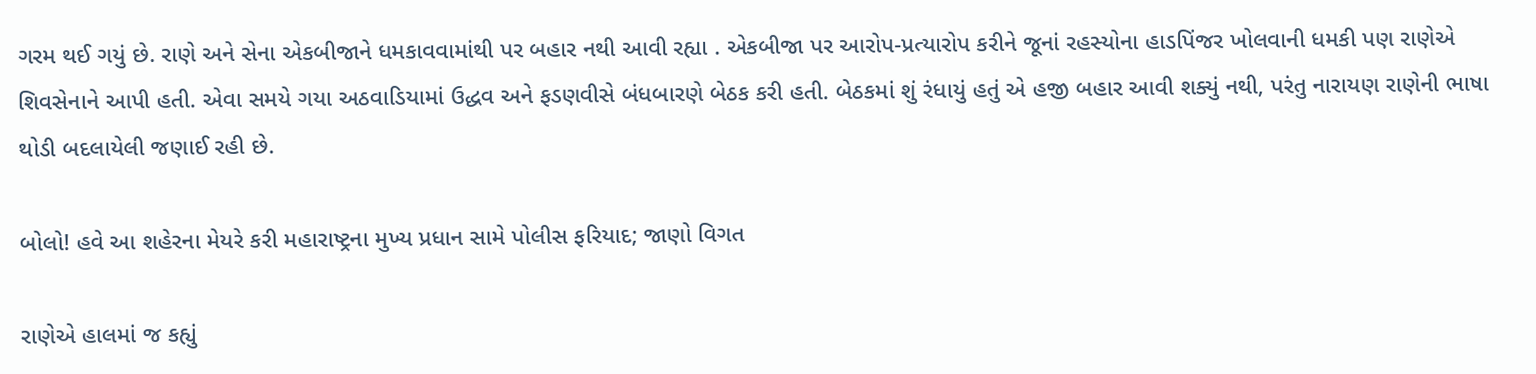ગરમ થઈ ગયું છે. રાણે અને સેના એકબીજાને ધમકાવવામાંથી પર બહાર નથી આવી રહ્યા . એકબીજા પર આરોપ-પ્રત્યારોપ કરીને જૂનાં રહસ્યોના હાડપિંજર ખોલવાની ધમકી પણ રાણેએ શિવસેનાને આપી હતી. એવા સમયે ગયા અઠવાડિયામાં ઉદ્ધવ અને ફડણવીસે બંધબારણે બેઠક કરી હતી. બેઠકમાં શું રંધાયું હતું એ હજી બહાર આવી શક્યું નથી, પરંતુ નારાયણ રાણેની ભાષા થોડી બદલાયેલી જણાઈ રહી છે.

બોલો! હવે આ શહેરના મેયરે કરી મહારાષ્ટ્રના મુખ્ય પ્રધાન સામે પોલીસ ફરિયાદ; જાણો વિગત

રાણેએ હાલમાં જ કહ્યું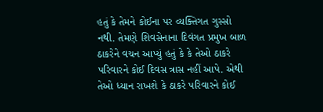હતું કે તેમને કોઈના પર વ્યક્તિગત ગુસ્સો નથી. તેમણે શિવસેનાના દિવંગત પ્રમુખ બાળ ઠાકરેને વચન આપ્યું હતું કે કે તેઓ ઠાકરે પરિવારને કોઈ દિવસ ત્રાસ નહીં આપે. એથી તેઓ ધ્યાન રાખશે કે ઠાકરે પરિવારને કોઈ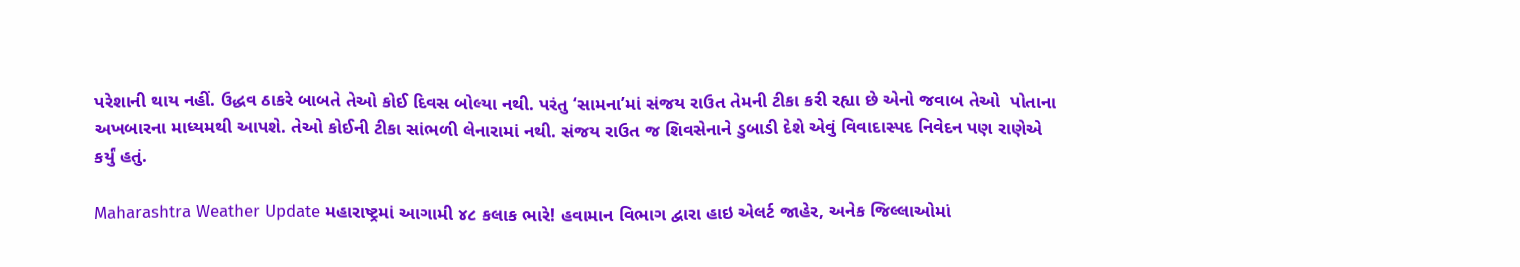પરેશાની થાય નહીં. ઉદ્ધવ ઠાકરે બાબતે તેઓ કોઈ દિવસ બોલ્યા નથી. પરંતુ ‘સામના’માં સંજય રાઉત તેમની ટીકા કરી રહ્યા છે એનો જવાબ તેઓ  પોતાના અખબારના માધ્યમથી આપશે. તેઓ કોઈની ટીકા સાંભળી લેનારામાં નથી. સંજય રાઉત જ શિવસેનાને ડુબાડી દેશે એવું વિવાદાસ્પદ નિવેદન પણ રાણેએ કર્યું હતું.

Maharashtra Weather Update મહારાષ્ટ્રમાં આગામી ૪૮ કલાક ભારે! હવામાન વિભાગ દ્વારા હાઇ એલર્ટ જાહેર, અનેક જિલ્લાઓમાં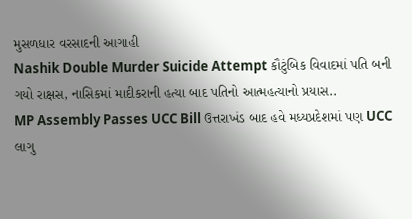મુસળધાર વરસાદની આગાહી
Nashik Double Murder Suicide Attempt કૌટુંબિક વિવાદમાં પતિ બની ગયો રાક્ષસ, નાસિકમાં માદીકરાની હત્યા બાદ પતિનો આત્મહત્યાનો પ્રયાસ..
MP Assembly Passes UCC Bill ઉત્તરાખંડ બાદ હવે મધ્યપ્રદેશમાં પણ UCC લાગુ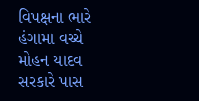વિપક્ષના ભારે હંગામા વચ્ચે મોહન યાદવ સરકારે પાસ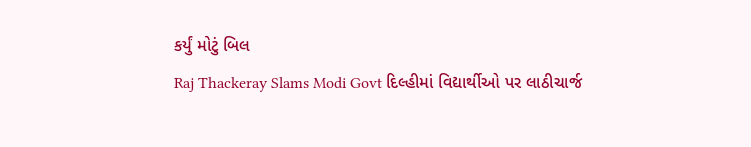કર્યું મોટું બિલ
Raj Thackeray Slams Modi Govt દિલ્હીમાં વિદ્યાર્થીઓ પર લાઠીચાર્જ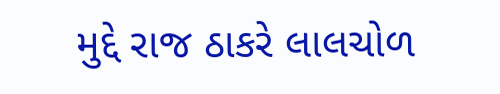મુદ્દે રાજ ઠાકરે લાલચોળ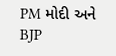PM મોદી અને BJP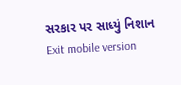સરકાર પર સાધ્યું નિશાન
Exit mobile version